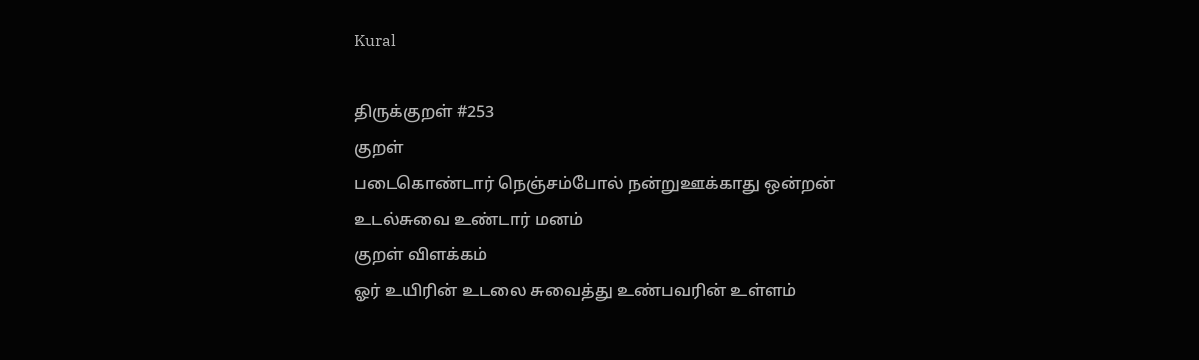Kural

திருக்குறள் #253
குறள்
படைகொண்டார் நெஞ்சம்போல் நன்றுஊக்காது ஒன்றன்
உடல்சுவை உண்டார் மனம்
குறள் விளக்கம்
ஓர் உயிரின் உடலை சுவைத்து உண்பவரின் உள்ளம்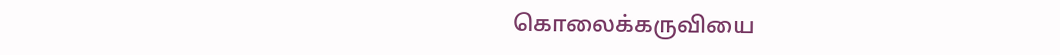கொலைக்கருவியை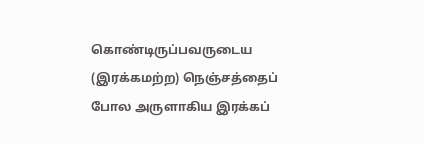கொண்டிருப்பவருடைய (இரக்கமற்ற) நெஞ்சத்தைப் போல அருளாகிய இரக்கப்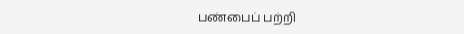பண்பைப் பற்றி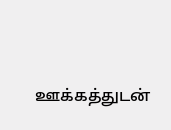ஊக்கத்துடன்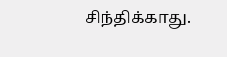சிந்திக்காது.